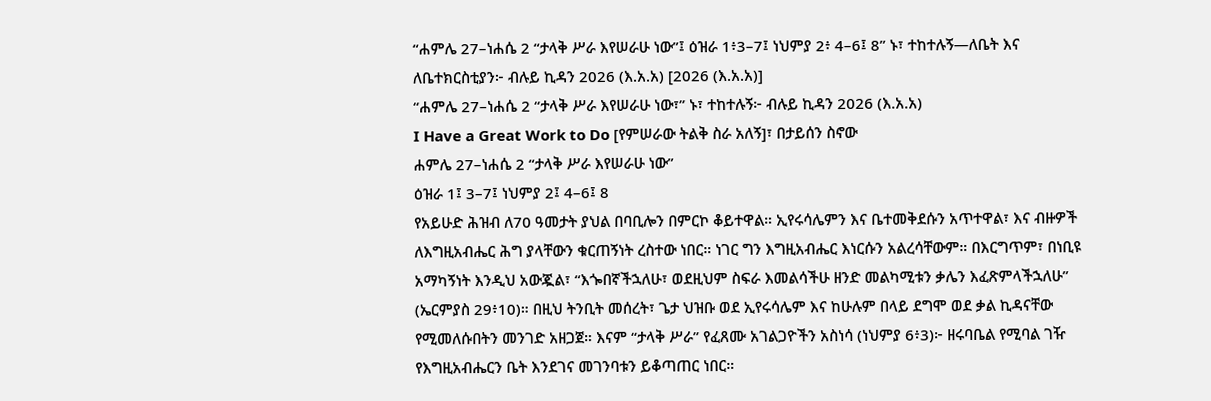“ሐምሌ 27–ነሐሴ 2 “ታላቅ ሥራ እየሠራሁ ነው”፤ ዕዝራ 1፥3–7፤ ነህምያ 2፥ 4–6፤ 8” ኑ፣ ተከተሉኝ—ለቤት እና ለቤተክርስቲያን፦ ብሉይ ኪዳን 2026 (እ.አ.አ) [2026 (እ.አ.አ)]
“ሐምሌ 27–ነሐሴ 2 “ታላቅ ሥራ እየሠራሁ ነው፣” ኑ፣ ተከተሉኝ፦ ብሉይ ኪዳን 2026 (እ.አ.አ)
I Have a Great Work to Do [የምሠራው ትልቅ ስራ አለኝ]፣ በታይሰን ስኖው
ሐምሌ 27–ነሐሴ 2 “ታላቅ ሥራ እየሠራሁ ነው”
ዕዝራ 1፤ 3–7፤ ነህምያ 2፤ 4–6፤ 8
የአይሁድ ሕዝብ ለ70 ዓመታት ያህል በባቢሎን በምርኮ ቆይተዋል። ኢየሩሳሌምን እና ቤተመቅደሱን አጥተዋል፣ እና ብዙዎች ለእግዚአብሔር ሕግ ያላቸውን ቁርጠኝነት ረስተው ነበር። ነገር ግን እግዚአብሔር እነርሱን አልረሳቸውም። በእርግጥም፣ በነቢዩ አማካኝነት እንዲህ አውጇል፣ “እጐበኛችኋለሁ፣ ወደዚህም ስፍራ እመልሳችሁ ዘንድ መልካሚቱን ቃሌን እፈጽምላችኋለሁ” (ኤርምያስ 29፥10)። በዚህ ትንቢት መሰረት፣ ጌታ ህዝቡ ወደ ኢየሩሳሌም እና ከሁሉም በላይ ደግሞ ወደ ቃል ኪዳናቸው የሚመለሱበትን መንገድ አዘጋጀ። እናም “ታላቅ ሥራ” የፈጸሙ አገልጋዮችን አስነሳ (ነህምያ 6፥3)፦ ዘሩባቤል የሚባል ገዥ የእግዚአብሔርን ቤት እንደገና መገንባቱን ይቆጣጠር ነበር።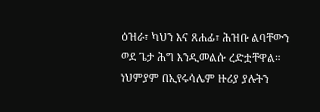ዕዝራ፣ ካህን እና ጸሐፊ፣ ሕዝቡ ልባቸውን ወደ ጌታ ሕግ እንዲመልሱ ረድቷቸዋል። ነህምያም በኢየሩሳሌም ዙሪያ ያሉትን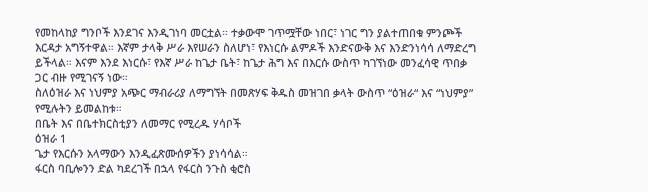የመከላከያ ግንቦች እንደገና እንዲገነባ መርቷል። ተቃውሞ ገጥሟቸው ነበር፣ ነገር ግን ያልተጠበቁ ምንጮች እርዳታ አግኝተዋል። እኛም ታላቅ ሥራ እየሠራን ስለሆነ፣ የእነርሱ ልምዶች እንድናውቅ እና እንድንነሳሳ ለማድረግ ይችላል። እናም እንደ እነርሱ፣ የእኛ ሥራ ከጌታ ቤት፣ ከጌታ ሕግ እና በእርሱ ውስጥ ካገኘነው መንፈሳዊ ጥበቃ ጋር ብዙ የሚገናኝ ነው።
ስለዕዝራ እና ነህምያ አጭር ማብራሪያ ለማግኘት በመጽሃፍ ቅዱስ መዝገበ ቃላት ውስጥ “ዕዝራ“ እና “ነህምያ” የሚሉትን ይመልከቱ።
በቤት እና በቤተክርስቲያን ለመማር የሚረዱ ሃሳቦች
ዕዝራ 1
ጌታ የእርሱን አላማውን እንዲፈጽሙሰዎችን ያነሳሳል።
ፋርስ ባቢሎንን ድል ካደረገች በኋላ የፋርስ ንጉስ ቂሮስ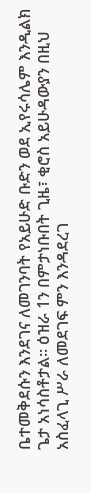ቤተመቅደሱን እንደገና ለመገንባት የአይሁድ ቡድን ወደ ኢየሩሳሌም እንዲልክ ጌታ አነሳስቶታል። ዕዝራ 1ን በምታነቡበት ጊዜ፣ ቂሮስ አይሁዳውያን በዚህ አስፈላጊ ሥራ ለመደገፍ ምን እንዳደረገ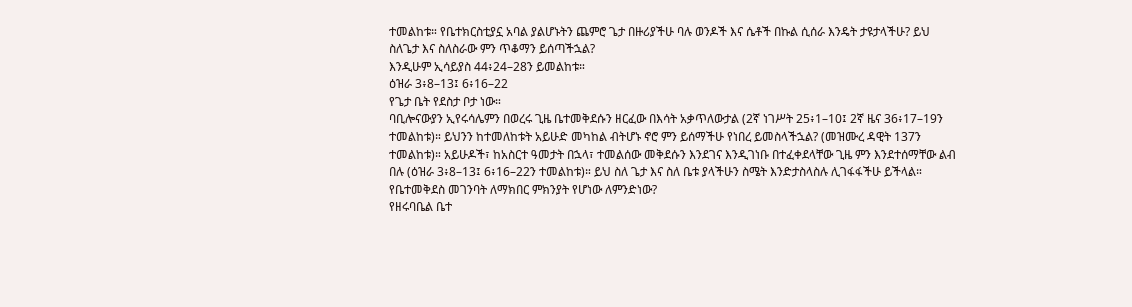ተመልከቱ። የቤተክርስቲያኗ አባል ያልሆኑትን ጨምሮ ጌታ በዙሪያችሁ ባሉ ወንዶች እና ሴቶች በኩል ሲሰራ እንዴት ታዩታላችሁ? ይህ ስለጌታ እና ስለስራው ምን ጥቆማን ይሰጣችኋል?
እንዲሁም ኢሳይያስ 44፥24–28ን ይመልከቱ።
ዕዝራ 3፥8–13፤ 6፥16–22
የጌታ ቤት የደስታ ቦታ ነው።
ባቢሎናውያን ኢየሩሳሌምን በወረሩ ጊዜ ቤተመቅደሱን ዘርፈው በእሳት አቃጥለውታል (2ኛ ነገሥት 25፥1–10፤ 2ኛ ዜና 36፥17–19ን ተመልከቱ)። ይህንን ከተመለከቱት አይሁድ መካከል ብትሆኑ ኖሮ ምን ይሰማችሁ የነበረ ይመስላችኋል? (መዝሙረ ዳዊት 137ን ተመልከቱ)። አይሁዶች፣ ከአስርተ ዓመታት በኋላ፣ ተመልሰው መቅደሱን እንደገና እንዲገነቡ በተፈቀደላቸው ጊዜ ምን እንደተሰማቸው ልብ በሉ (ዕዝራ 3፥8–13፤ 6፥16–22ን ተመልከቱ)። ይህ ስለ ጌታ እና ስለ ቤቱ ያላችሁን ስሜት እንድታስላስሉ ሊገፋፋችሁ ይችላል። የቤተመቅደስ መገንባት ለማክበር ምክንያት የሆነው ለምንድነው?
የዘሩባቤል ቤተ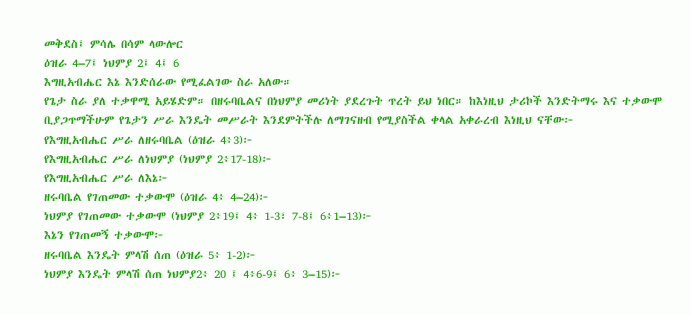መቅደስ፤ ምሳሌ በሳም ላውሎር
ዕዝራ 4–7፤ ነህምያ 2፤ 4፤ 6
እግዚአብሔር እኔ እንድሰራው የሚፈልገው ስራ አለው።
የጌታ ስራ ያለ ተቃዋሚ አይሄድም። በዘሩባቤልና በነህምያ መሪነት ያደረጉት ጥረት ይህ ነበር። ከእነዚህ ታሪኮች እንድትማሩ እና ተቃውሞ ቢያጋጥማችሁም የጌታን ሥራ እንዴት መሥራት እንደምትችሉ ለማገናዘብ የሚያስችል ቀላል አቀራረብ እነዚህ ናቸው፦
የእግዚአብሔር ሥራ ለዘሩባቤል (ዕዝራ 4፥3)፦
የእግዚአብሔር ሥራ ለነህምያ (ነህምያ 2፥17-18)፦
የእግዚአብሔር ሥራ ለእኔ፦
ዘሩባቤል የገጠመው ተቃውሞ (ዕዝራ 4፥ 4–24)፦
ነህምያ የገጠመው ተቃውሞ (ነህምያ 2፥19፤ 4፥ 1-3፣ 7-8፤ 6፥1–13)፦
እኔን የገጠመኝ ተቃውሞ፦
ዘሩባቤል እንዴት ምላሽ ሰጠ (ዕዝራ 5፥ 1-2)፦
ነህምያ እንዴት ምላሽ ሰጠ ነህምያ2፥ 20 ፤ 4፥6-9፤ 6፥ 3–15)፦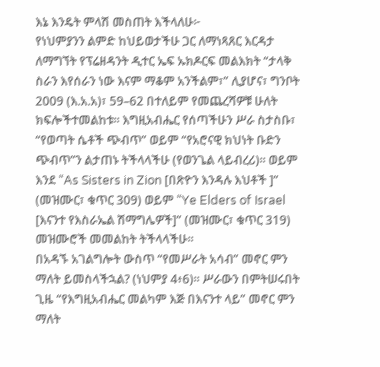እኔ እንዴት ምላሽ መስጠት እችላለሁ፦
የነህምያንን ልምድ ከህይወታችሁ ጋር ለማነጻጸር እርዳታ ለማግኘት የፕሬዘዳንት ዲተር ኤፍ ኡክዶርፍ መልእክት “ታላቅ ስራን እየሰራን ነው እናም ማቆም አንችልም፣” ሊያሆና፣ ግንቦት 2009 (እ.አ.አ)፣ 59–62 በተለይም የመጨረሻዎቹ ሁለት ክፍሎችተመልከቱ። እግዚአብሔር የሰጣችሁን ሥራ ስታስቡ፣ “የወጣት ሴቶች ጭብጥ” ወይም “የአሮናዊ ክህነት ቡድን ጭብጥ”ን ልታጠኑ ትችላላችሁ (የወንጌል ላይብረሪ)። ወይም እንደ “As Sisters in Zion [በጽዮን እንዳሉ እህቶች ]” (መዝሙር፣ ቁጥር 309) ወይም “Ye Elders of Israel [እናንተ የእስራኤል ሽማግሌዎች]” (መዝሙር፣ ቁጥር 319) መዝሙሮች መመልከት ትችላላችሁ።
በአዳኙ አገልግሎት ውስጥ “የመሥራት አሳብ” መኖር ምን ማለት ይመስላችኋል? (ነህምያ 4፥6)። ሥራውን በምትሠሩበት ጊዜ “የእግዚአብሔር መልካም እጅ በእናንተ ላይ” መኖር ምን ማለት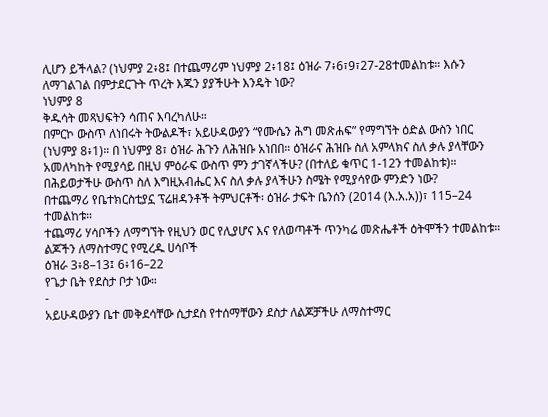ሊሆን ይችላል? (ነህምያ 2፥8፤ በተጨማሪም ነህምያ 2፥18፤ ዕዝራ 7፥6፣9፣27-28ተመልከቱ። እሱን ለማገልገል በምታደርጉት ጥረት እጁን ያያችሁት እንዴት ነው?
ነህምያ 8
ቅዱሳት መጻህፍትን ሳጠና እባረካለሁ።
በምርኮ ውስጥ ለነበሩት ትውልዶች፣ አይሁዳውያን “የሙሴን ሕግ መጽሐፍ” የማግኘት ዕድል ውስን ነበር (ነህምያ 8፥1)። በ ነህምያ 8፣ ዕዝራ ሕጉን ለሕዝቡ አነበበ። ዕዝራና ሕዝቡ ስለ አምላክና ስለ ቃሉ ያላቸውን አመለካከት የሚያሳይ በዚህ ምዕራፍ ውስጥ ምን ታገኛላችሁ? (በተለይ ቁጥር 1-12ን ተመልከቱ)። በሕይወታችሁ ውስጥ ስለ እግዚአብሔር እና ስለ ቃሉ ያላችሁን ስሜት የሚያሳየው ምንድን ነው?
በተጨማሪ የቤተክርስቲያኗ ፕሬዘዳንቶች ትምህርቶች፡ ዕዝራ ታፍት ቤንሰን (2014 (እ.አ.አ))፣ 115–24 ተመልከቱ።
ተጨማሪ ሃሳቦችን ለማግኘት የዚህን ወር የሊያሆና እና የለወጣቶች ጥንካሬ መጽሔቶች ዕትሞችን ተመልከቱ።
ልጆችን ለማስተማር የሚረዱ ሀሳቦች
ዕዝራ 3፥8–13፤ 6፥16–22
የጌታ ቤት የደስታ ቦታ ነው።
-
አይሁዳውያን ቤተ መቅደሳቸው ሲታደስ የተሰማቸውን ደስታ ለልጆቻችሁ ለማስተማር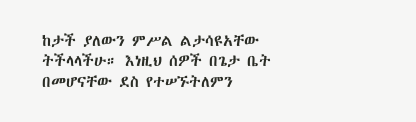ከታች ያለውን ምሥል ልታሳዩአቸው ትችላላችሁ። እነዚህ ሰዎች በጌታ ቤት በመሆናቸው ደስ የተሠኙትለምን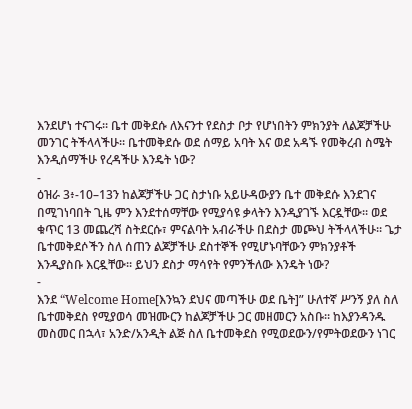እንደሆነ ተናገሩ። ቤተ መቅደሱ ለእናንተ የደስታ ቦታ የሆነበትን ምክንያት ለልጆቻችሁ መንገር ትችላላችሁ። ቤተመቅደሱ ወደ ሰማይ አባት እና ወደ አዳኙ የመቅረብ ስሜት እንዲሰማችሁ የረዳችሁ እንዴት ነው?
-
ዕዝራ 3፥-10–13ን ከልጆቻችሁ ጋር ስታነቡ አይሁዳውያን ቤተ መቅደሱ እንደገና በሚገነባበት ጊዜ ምን እንደተሰማቸው የሚያሳዩ ቃላትን እንዲያገኙ እርዷቸው። ወደ ቁጥር 13 መጨረሻ ስትደርሱ፣ ምናልባት አብራችሁ በደስታ መጮህ ትችላላችሁ። ጌታ ቤተመቅደሶችን ስለ ሰጠን ልጆቻችሁ ደስተኞች የሚሆኑባቸውን ምክንያቶች እንዲያስቡ እርዷቸው። ይህን ደስታ ማሳየት የምንችለው እንዴት ነው?
-
እንደ “Welcome Home[እንኳን ደህና መጣችሁ ወደ ቤት]” ሁለተኛ ሥንኝ ያለ ስለ ቤተመቅደስ የሚያወሳ መዝሙርን ከልጆቻችሁ ጋር መዘመርን አስቡ። ከእያንዳንዱ መስመር በኋላ፣ አንድ/አንዲት ልጅ ስለ ቤተመቅደስ የሚወደውን/የምትወደውን ነገር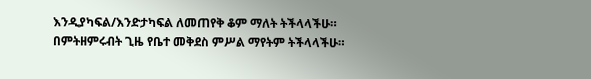እንዲያካፍል/እንድታካፍል ለመጠየቅ ቆም ማለት ትችላላችሁ። በምትዘምሩብት ጊዜ የቤተ መቅደስ ምሥል ማየትም ትችላላችሁ።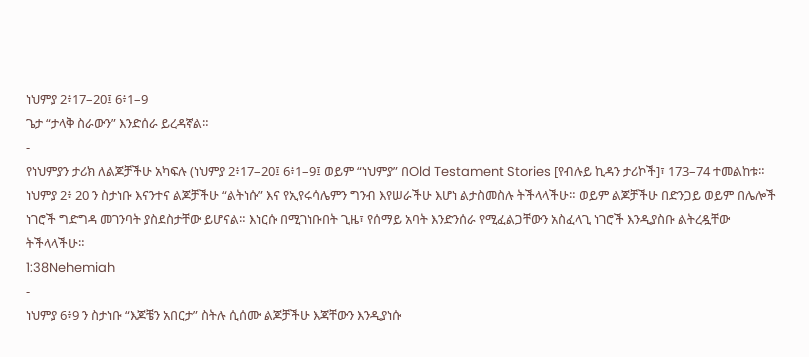ነህምያ 2፥17–20፤ 6፥1–9
ጌታ “ታላቅ ስራውን” እንድሰራ ይረዳኛል።
-
የነህምያን ታሪክ ለልጆቻችሁ አካፍሉ (ነህምያ 2፥17–20፤ 6፥1–9፤ ወይም “ነህምያ” በOld Testament Stories [የብሉይ ኪዳን ታሪኮች]፣ 173–74 ተመልከቱ። ነህምያ 2፥ 20 ን ስታነቡ እናንተና ልጆቻችሁ “ልትነሱ” እና የኢየሩሳሌምን ግንብ እየሠራችሁ እሆነ ልታስመስሉ ትችላላችሁ። ወይም ልጆቻችሁ በድንጋይ ወይም በሌሎች ነገሮች ግድግዳ መገንባት ያስደስታቸው ይሆናል። እነርሱ በሚገነቡበት ጊዜ፣ የሰማይ አባት እንድንሰራ የሚፈልጋቸውን አስፈላጊ ነገሮች እንዲያስቡ ልትረዷቸው ትችላላችሁ።
1:38Nehemiah
-
ነህምያ 6፥9 ን ስታነቡ “እጆቼን አበርታ” ስትሉ ሲሰሙ ልጆቻችሁ እጃቸውን እንዲያነሱ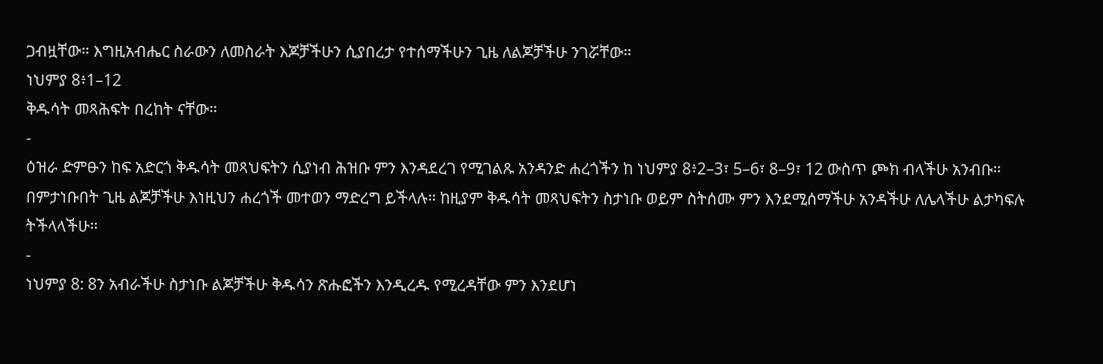ጋብዟቸው። እግዚአብሔር ስራውን ለመስራት እጆቻችሁን ሲያበረታ የተሰማችሁን ጊዜ ለልጆቻችሁ ንገሯቸው።
ነህምያ 8፥1–12
ቅዱሳት መጻሕፍት በረከት ናቸው።
-
ዕዝራ ድምፁን ከፍ አድርጎ ቅዱሳት መጻህፍትን ሲያነብ ሕዝቡ ምን እንዳደረገ የሚገልጹ አንዳንድ ሐረጎችን ከ ነህምያ 8፥2–3፣ 5–6፣ 8–9፣ 12 ውስጥ ጮክ ብላችሁ አንብቡ። በምታነቡበት ጊዜ ልጆቻችሁ እነዚህን ሐረጎች መተወን ማድረግ ይችላሉ። ከዚያም ቅዱሳት መጻህፍትን ስታነቡ ወይም ስትሰሙ ምን እንደሚሰማችሁ አንዳችሁ ለሌላችሁ ልታካፍሉ ትችላላችሁ።
-
ነህምያ 8: 8ን አብራችሁ ስታነቡ ልጆቻችሁ ቅዱሳን ጽሑፎችን እንዲረዱ የሚረዳቸው ምን እንደሆነ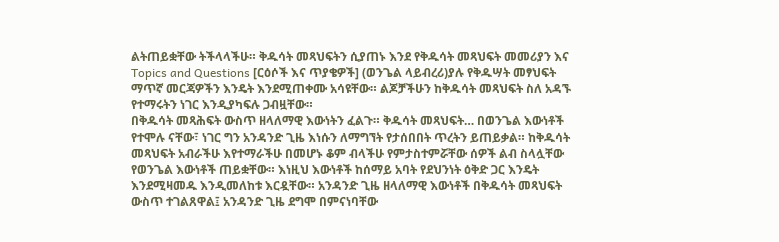ልትጠይቋቸው ትችላላችሁ። ቅዱሳት መጻህፍትን ሲያጠኑ እንደ የቅዱሳት መጻህፍት መመሪያን እና Topics and Questions [ርዕሶች እና ጥያቄዎች] (ወንጌል ላይብረሪ)ያሉ የቅዱሣት መፃህፍት ማጥኛ መርጃዎችን እንዴት እንደሚጠቀሙ አሳዩቸው። ልጆቻችሁን ከቅዱሳት መጻህፍት ስለ አዳኙ የተማሩትን ነገር እንዲያካፍሉ ጋብዟቸው።
በቅዱሳት መጻሕፍት ውስጥ ዘላለማዊ እውነትን ፈልጉ። ቅዱሳት መጻህፍት… በወንጌል እውነቶች የተሞሉ ናቸው፣ ነገር ግን አንዳንድ ጊዜ እነሱን ለማግኘት የታሰበበት ጥረትን ይጠይቃል። ከቅዱሳት መጻህፍት አብራችሁ እየተማራችሁ በመሆኑ ቆም ብላችሁ የምታስተምሯቸው ሰዎች ልብ ስላሏቸው የወንጌል እውነቶች ጠይቋቸው። እነዚህ እውነቶች ከሰማይ አባት የደህንነት ዕቅድ ጋር እንዴት እንደሚዛመዱ እንዲመለከቱ እርዷቸው። አንዳንድ ጊዜ ዘላለማዊ እውነቶች በቅዱሳት መጻህፍት ውስጥ ተገልጸዋል፤ አንዳንድ ጊዜ ደግሞ በምናነባቸው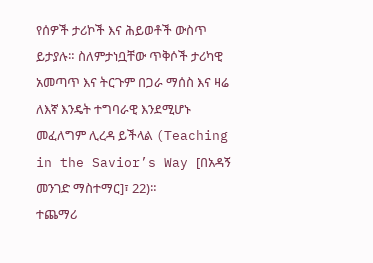የሰዎች ታሪኮች እና ሕይወቶች ውስጥ ይታያሉ። ስለምታነቧቸው ጥቅሶች ታሪካዊ አመጣጥ እና ትርጉም በጋራ ማሰስ እና ዛሬ ለእኛ እንዴት ተግባራዊ እንደሚሆኑ መፈለግም ሊረዳ ይችላል (Teaching in the Savior’s Way [በአዳኝ መንገድ ማስተማር]፣ 22)።
ተጨማሪ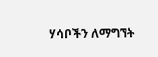ሃሳቦችን ለማግኘት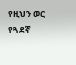የዚህን ወር የጓደኛ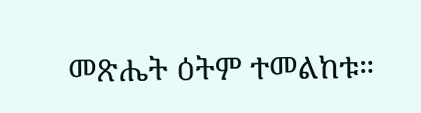መጽሔት ዕትም ተመልከቱ።